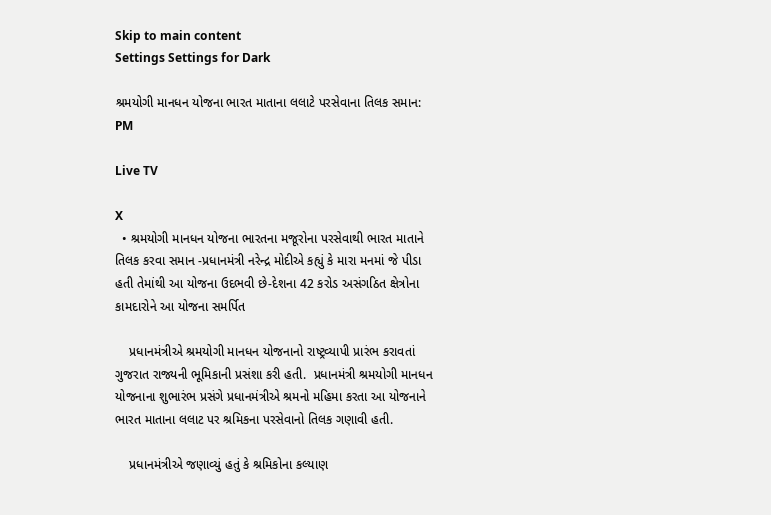Skip to main content
Settings Settings for Dark

શ્રમયોગી માનધન યોજના ભારત માતાના લલાટે પરસેવાના તિલક સમાન: PM

Live TV

X
  • શ્રમયોગી માનધન યોજના ભારતના મજૂરોના પરસેવાથી ભારત માતાને તિલક કરવા સમાન -પ્રધાનમંત્રી નરેન્દ્ર મોદીએ કહ્યું કે મારા મનમાં જે પીડા હતી તેમાંથી આ યોજના ઉદભવી છે-દેશના 42 કરોડ અસંગઠિત ક્ષેત્રોના કામદારોને આ યોજના સમર્પિત

    પ્રધાનમંત્રીએ શ્રમયોગી માનધન યોજનાનો રાષ્ટ્રવ્યાપી પ્રારંભ કરાવતાં ગુજરાત રાજ્યની ભૂમિકાની પ્રસંશા કરી હતી.  પ્રધાનમંત્રી શ્રમયોગી માનધન યોજનાના શુભારંભ પ્રસંગે પ્રધાનમંત્રીએ શ્રમનો મહિમા કરતા આ યોજનાને ભારત માતાના લલાટ પર શ્રમિકના પરસેવાનો તિલક ગણાવી હતી.

    પ્રધાનમંત્રીએ જણાવ્યું હતું કે શ્રમિકોના કલ્યાણ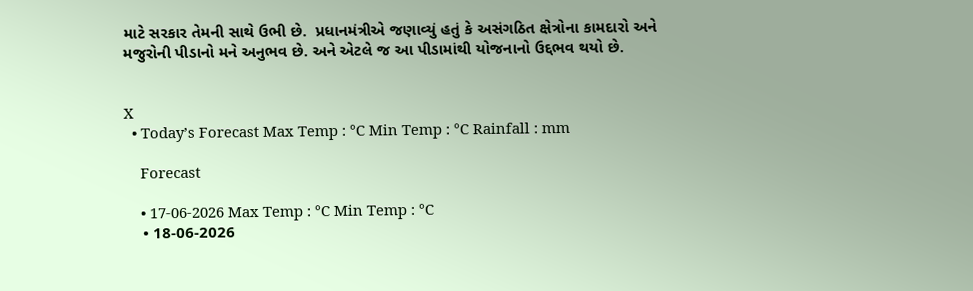માટે સરકાર તેમની સાથે ઉભી છે.  પ્રધાનમંત્રીએ જણાવ્યું હતું કે અસંગઠિત ક્ષેત્રોના કામદારો અને મજુરોની પીડાનો મને અનુભવ છે. અને એટલે જ આ પીડામાંથી યોજનાનો ઉદ્દભવ થયો છે.


X
  • Today’s Forecast Max Temp : °C Min Temp : °C Rainfall : mm

    Forecast

    • 17-06-2026 Max Temp : °C Min Temp : °C
    • 18-06-2026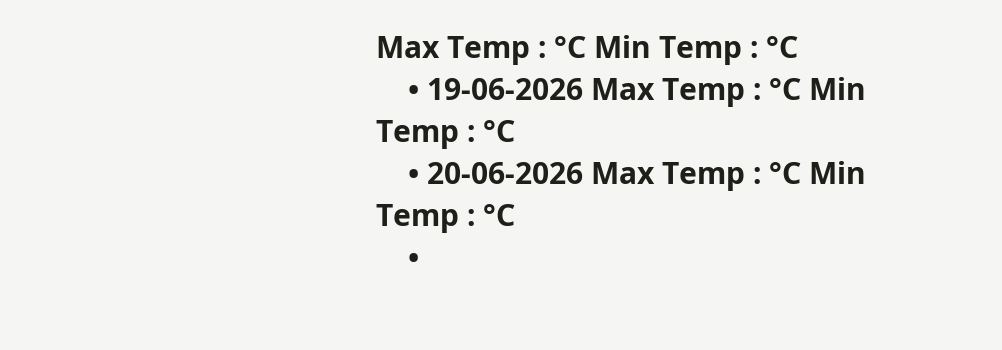Max Temp : °C Min Temp : °C
    • 19-06-2026 Max Temp : °C Min Temp : °C
    • 20-06-2026 Max Temp : °C Min Temp : °C
    •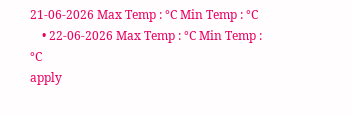21-06-2026 Max Temp : °C Min Temp : °C
    • 22-06-2026 Max Temp : °C Min Temp : °C
apply